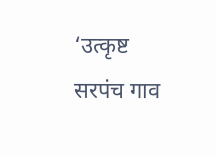‘उत्कृष्ट सरपंच गाव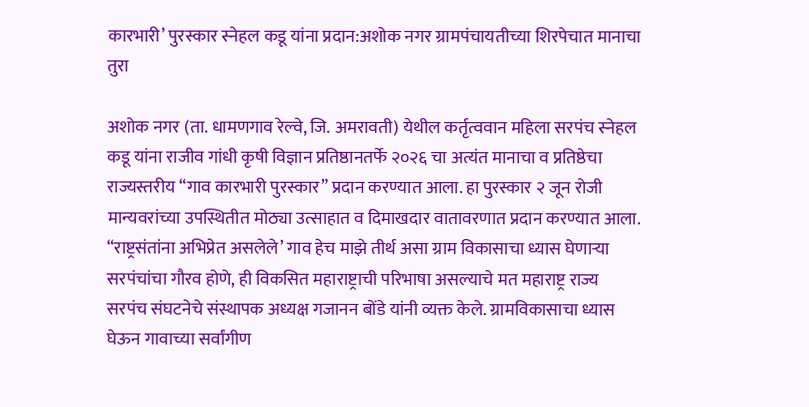कारभारी’ पुरस्कार स्नेहल कडू यांना प्रदान:अशोक नगर ग्रामपंचायतीच्या शिरपेचात मानाचा तुरा

अशोक नगर (ता. धामणगाव रेल्वे, जि. अमरावती) येथील कर्तृत्ववान महिला सरपंच स्नेहल कडू यांना राजीव गांधी कृषी विज्ञान प्रतिष्ठानतर्फे २०२६ चा अत्यंत मानाचा व प्रतिष्ठेचा राज्यस्तरीय “गाव कारभारी पुरस्कार” प्रदान करण्यात आला. हा पुरस्कार २ जून रोजी मान्यवरांच्या उपस्थितीत मोठ्या उत्साहात व दिमाखदार वातावरणात प्रदान करण्यात आला. “राष्ट्रसंतांना अभिप्रेत असलेले’ गाव हेच माझे तीर्थ असा ग्राम विकासाचा ध्यास घेणाऱ्या सरपंचांचा गौरव होणे, ही विकसित महाराष्ट्राची परिभाषा असल्याचे मत महाराष्ट्र राज्य सरपंच संघटनेचे संस्थापक अध्यक्ष गजानन बोंडे यांनी व्यक्त केले. ग्रामविकासाचा ध्यास घेऊन गावाच्या सर्वांगीण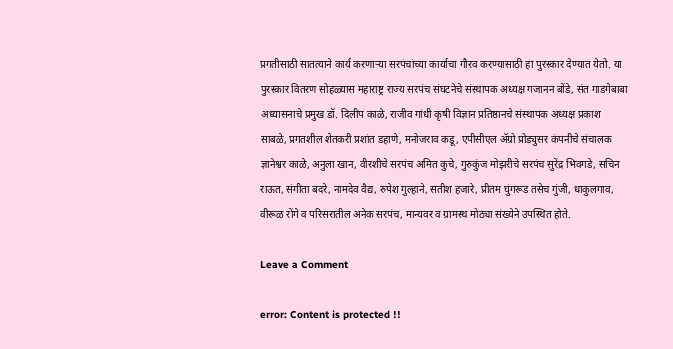प्रगतीसाठी सातत्याने कार्य करणाऱ्या सरपंचांच्या कार्याचा गौरव करण्यासाठी हा पुरस्कार देण्यात येतो. या पुरस्कार वितरण सोहळ्यास महाराष्ट्र राज्य सरपंच संघटनेचे संस्थापक अध्यक्ष गजानन बोंडे, संत गाडगेबाबा अध्यासनाचे प्रमुख डॉ. दिलीप काळे, राजीव गांधी कृषी विज्ञान प्रतिष्ठानचे संस्थापक अध्यक्ष प्रकाश साबळे, प्रगतशील शेतकरी प्रशांत डहाणे, मनोजराव कडू, एपीसीएल ॲग्रो प्रोड्युसर कंपनीचे संचालक ज्ञानेश्वर काळे, अनुला खान, वीरशीचे सरपंच अमित कुचे, गुरुकुंज मोझरीचे सरपंच सुरेंद्र भिवगडे, सचिन राऊत, संगीता बदरे, नामदेव वैद्य, रुपेश गुल्हाने, सतीश हजारे, प्रीतम घुंगरूड तसेच गुंजी, धाकुलगाव, वीरूळ रोंगे व परिसरातील अनेक सरपंच, मान्यवर व ग्रामस्थ मोठ्या संख्येने उपस्थित होते.

Leave a Comment

error: Content is protected !!